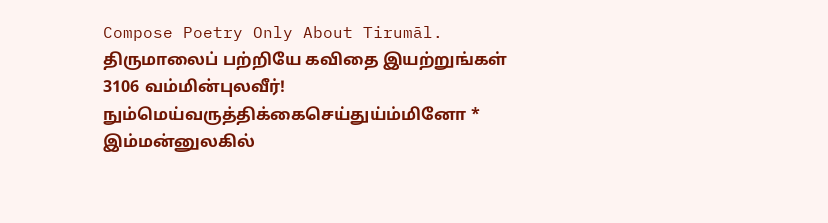Compose Poetry Only About Tirumāl.
திருமாலைப் பற்றியே கவிதை இயற்றுங்கள்
3106 வம்மின்புலவீர்! நும்மெய்வருத்திக்கைசெய்துய்ம்மினோ *
இம்மன்னுலகில்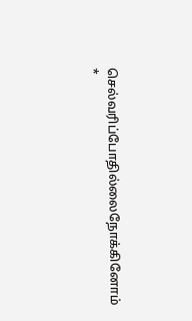செல்வரிப்போதில்லைநோக்கினோம் *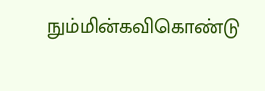நும்மின்கவிகொண்டு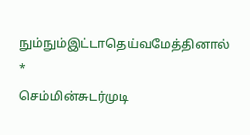நும்நும்இட்டாதெய்வமேத்தினால் *
செம்மின்சுடர்முடி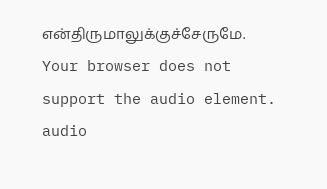என்திருமாலுக்குச்சேருமே.
Your browser does not support the audio element.
audio